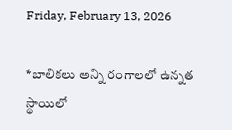Friday, February 13, 2026

*బాలికలు అన్ని రంగాలలో ఉన్నత స్థాయిలో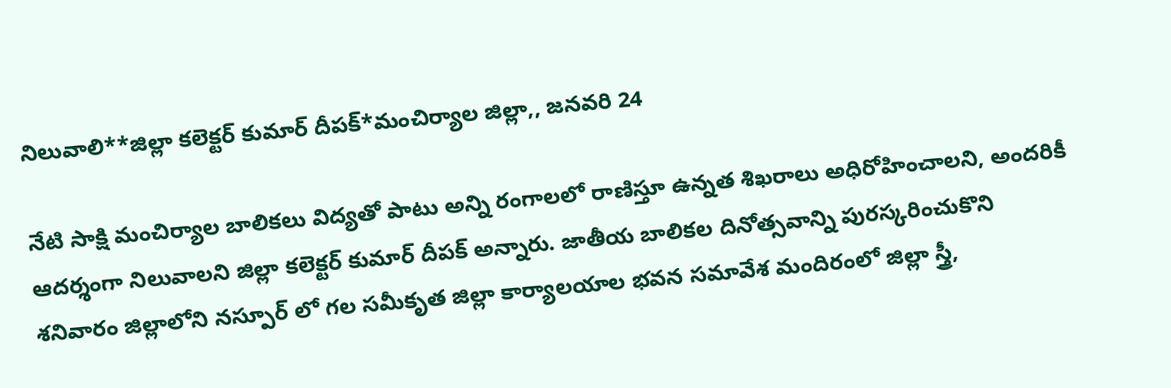నిలువాలి**జిల్లా కలెక్టర్ కుమార్ దీపక్*మంచిర్యాల జిల్లా,, జనవరి 24

నేటి సాక్షి మంచిర్యాల బాలికలు విద్యతో పాటు అన్ని రంగాలలో రాణిస్తూ ఉన్నత శిఖరాలు అధిరోహించాలని, అందరికీ ఆదర్శంగా నిలువాలని జిల్లా కలెక్టర్ కుమార్ దీపక్ అన్నారు. జాతీయ బాలికల దినోత్సవాన్ని పురస్కరించుకొని శనివారం జిల్లాలోని నస్పూర్ లో గల సమీకృత జిల్లా కార్యాలయాల భవన సమావేశ మందిరంలో జిల్లా స్త్రీ,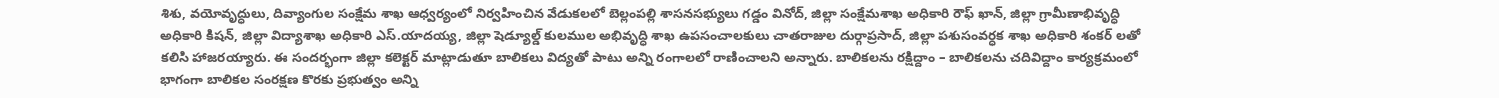శిశు, వయోవృద్ధులు, దివ్యాంగుల సంక్షేమ శాఖ ఆధ్వర్యంలో నిర్వహించిన వేడుకలలో బెల్లంపల్లి శాసనసభ్యులు గడ్డం వినోద్, జిల్లా సంక్షేమశాఖ అధికారి రౌఫ్ ఖాన్, జిల్లా గ్రామీణాభివృద్ధి అధికారి కిషన్, జిల్లా విద్యాశాఖ అధికారి ఎస్.యాదయ్య, జిల్లా షెడ్యూల్డ్ కులముల అభివృద్ధి శాఖ ఉపసంచాలకులు చాతరాజుల దుర్గాప్రసాద్, జిల్లా పశుసంవర్ధక శాఖ అధికారి శంకర్ లతో కలిసి హాజరయ్యారు. ఈ సందర్భంగా జిల్లా కలెక్టర్ మాట్లాడుతూ బాలికలు విద్యతో పాటు అన్ని రంగాలలో రాణించాలని అన్నారు. బాలికలను రక్షిద్దాం – బాలికలను చదివిద్దాం కార్యక్రమంలో భాగంగా బాలికల సంరక్షణ కొరకు ప్రభుత్వం అన్ని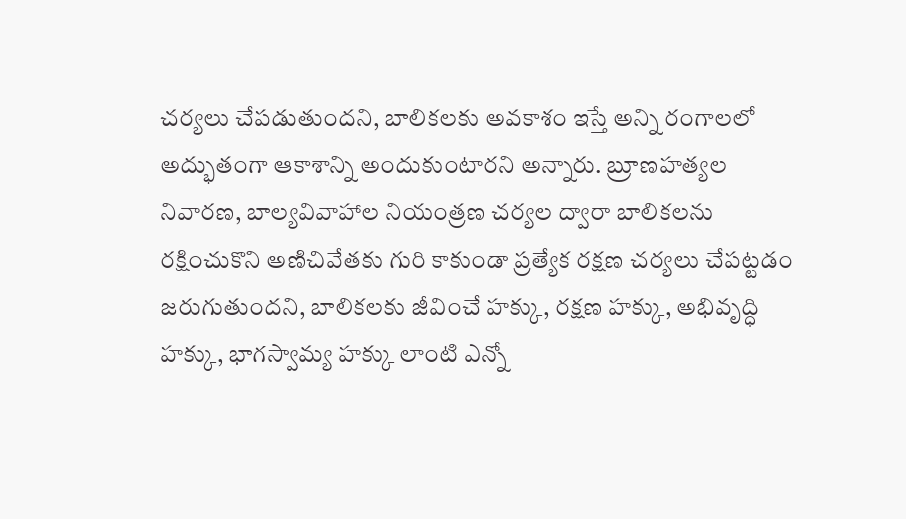చర్యలు చేపడుతుందని, బాలికలకు అవకాశం ఇస్తే అన్ని రంగాలలో అద్భుతంగా ఆకాశాన్ని అందుకుంటారని అన్నారు. బ్రూణహత్యల నివారణ, బాల్యవివాహాల నియంత్రణ చర్యల ద్వారా బాలికలను రక్షించుకొని అణిచివేతకు గురి కాకుండా ప్రత్యేక రక్షణ చర్యలు చేపట్టడం జరుగుతుందని, బాలికలకు జీవించే హక్కు, రక్షణ హక్కు, అభివృద్ధి హక్కు, భాగస్వామ్య హక్కు లాంటి ఎన్నో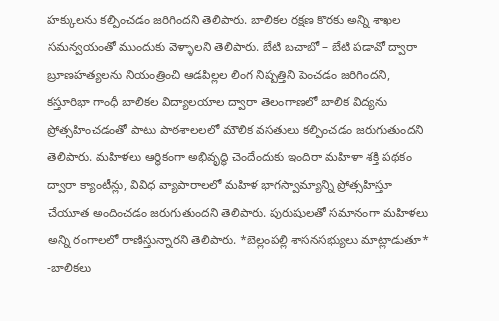హక్కులను కల్పించడం జరిగిందని తెలిపారు. బాలికల రక్షణ కొరకు అన్ని శాఖల సమన్వయంతో ముందుకు వెళ్ళాలని తెలిపారు. బేటి బచాబో – బేటి పడావో ద్వారా బ్రూణహత్యలను నియంత్రించి ఆడపిల్లల లింగ నిష్పత్తిని పెంచడం జరిగిందని, కస్తూరిభా గాంధీ బాలికల విద్యాలయాల ద్వారా తెలంగాణలో బాలిక విద్యను ప్రోత్సహించడంతో పాటు పాఠశాలలలో మౌలిక వసతులు కల్పించడం జరుగుతుందని తెలిపారు. మహిళలు ఆర్థికంగా అభివృద్ధి చెందేందుకు ఇందిరా మహిళా శక్తి పథకం ద్వారా క్యాంటీన్లు, వివిధ వ్యాపారాలలో మహిళ భాగస్వామ్యాన్ని ప్రోత్సహిస్తూ చేయూత అందించడం జరుగుతుందని తెలిపారు. పురుషులతో సమానంగా మహిళలు అన్ని రంగాలలో రాణిస్తున్నారని తెలిపారు. *బెల్లంపల్లి శాసనసభ్యులు మాట్లాడుతూ* -బాలికలు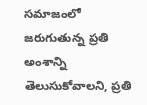సమాజంలో జరుగుతున్న ప్రతి అంశాన్ని తెలుసుకోవాలని, ప్రతి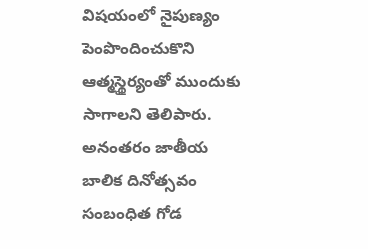విషయంలో నైపుణ్యం పెంపొందించుకొని ఆత్మస్థైర్యంతో ముందుకు సాగాలని తెలిపారు. అనంతరం జాతీయ బాలిక దినోత్సవం సంబంధిత గోడ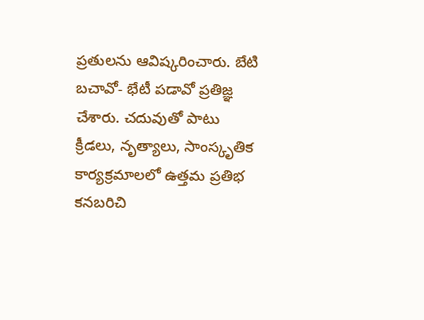ప్రతులను ఆవిష్కరించారు. బేటి బచావో- భేటీ పడావో ప్రతిజ్ఞ చేశారు. చదువుతో పాటు క్రీడలు, నృత్యాలు, సాంస్కృతిక కార్యక్రమాలలో ఉత్తమ ప్రతిభ కనబరిచి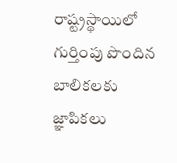రాష్ట్రస్థాయిలో గుర్తింపు పొందిన బాలికలకు జ్ఞాపికలు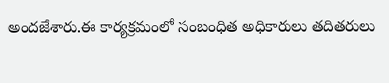అందజేశారు.ఈ కార్యక్రమంలో సంబంధిత అధికారులు తదితరులు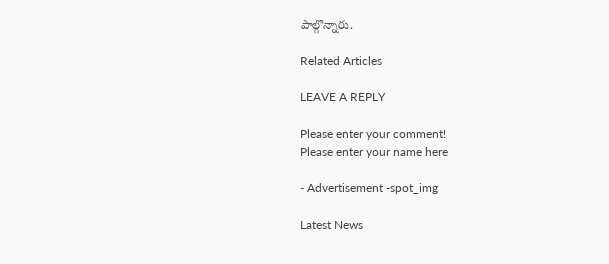పాల్గొన్నారు.

Related Articles

LEAVE A REPLY

Please enter your comment!
Please enter your name here

- Advertisement -spot_img

Latest News